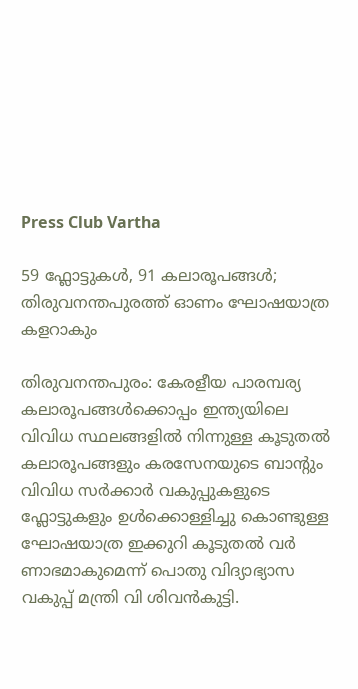Press Club Vartha

59 ഫ്ലോട്ടുകൾ, 91 കലാരൂപങ്ങൾ; തിരുവനന്തപുരത്ത് ഓണം ഘോഷയാത്ര കളറാകും

തിരുവനന്തപുരം: കേരളീയ പാരമ്പര്യ കലാരൂപങ്ങൾക്കൊപ്പം ഇന്ത്യയിലെ വിവിധ സ്ഥലങ്ങളിൽ നിന്നുള്ള കൂടുതൽ കലാരൂപങ്ങളും കരസേനയുടെ ബാന്റും വിവിധ സർക്കാർ വകുപ്പുകളുടെ ഫ്ലോട്ടുകളും ഉൾക്കൊള്ളിച്ചു കൊണ്ടുള്ള ഘോഷയാത്ര ഇക്കുറി കൂടുതൽ വർ ണാഭമാകുമെന്ന് പൊതു വിദ്യാഭ്യാസ വകുപ്പ് മന്ത്രി വി ശിവൻകുട്ടി.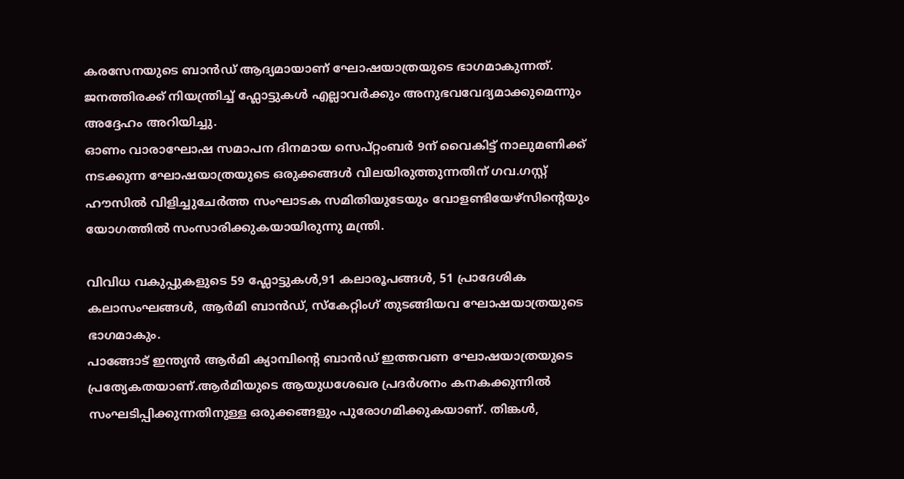കരസേനയുടെ ബാൻഡ് ആദ്യമായാണ് ഘോഷയാത്രയുടെ ഭാഗമാകുന്നത്.
ജനത്തിരക്ക് നിയന്ത്രിച്ച് ഫ്ലോട്ടുകൾ എല്ലാവർക്കും അനുഭവവേദ്യമാക്കുമെന്നും അദ്ദേഹം അറിയിച്ചു.
ഓണം വാരാഘോഷ സമാപന ദിനമായ സെപ്റ്റംബർ 9ന് വൈകിട്ട് നാലുമണിക്ക് നടക്കുന്ന ഘോഷയാത്രയു‌ടെ ഒരുക്കങ്ങൾ വിലയിരുത്തുന്നതിന് ഗവ.ഗസ്റ്റ് ഹൗസിൽ വിളിച്ചുചേർത്ത സംഘാടക സമിതിയുടേയും വോളണ്ടിയേഴ്സിന്റെയും യോഗത്തിൽ സംസാരിക്കുകയായിരുന്നു മന്ത്രി.

വിവിധ വകുപ്പുകളുടെ 59 ഫ്ലോ‌‌ട്ടുകൾ,91 കലാരൂപങ്ങൾ, 51 പ്രാദേശിക കലാസംഘങ്ങൾ, ആർമി ബാൻഡ്, സ്കേറ്റിംഗ് തുടങ്ങിയവ ഘോഷയാത്രയുടെ ഭാഗമാകും.
പാങ്ങോട് ഇന്ത്യൻ ആർമി ക്യാമ്പിന്റെ ബാൻഡ് ഇത്തവണ ഘോഷയാത്രയുടെ പ്രത്യേകതയാണ്.ആർമിയുടെ ആയുധശേഖര പ്രദർശനം കനകക്കുന്നിൽ സംഘടിപ്പിക്കുന്നതിനുള്ള ഒരുക്കങ്ങളും പുരോഗമിക്കുകയാണ്. തിങ്കൾ,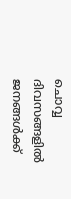ചൊവ്വ ദിവസങ്ങളിൽ ജനങ്ങൾക്ക്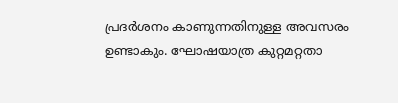പ്രദർശനം കാണുന്നതിനുള്ള അവസരം ഉണ്ടാകും. ഘോഷയാത്ര കുറ്റമറ്റതാ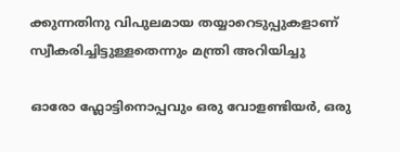ക്കുന്നതിനു വിപുലമായ തയ്യാറെടുപ്പുകളാണ് സ്വീകരിച്ചിട്ടുള്ളതെന്നും മന്ത്രി അറിയിച്ചു

ഓരോ ഫ്ലോട്ടിനൊപ്പവും ഒരു വോളണ്ടിയർ, ഒരു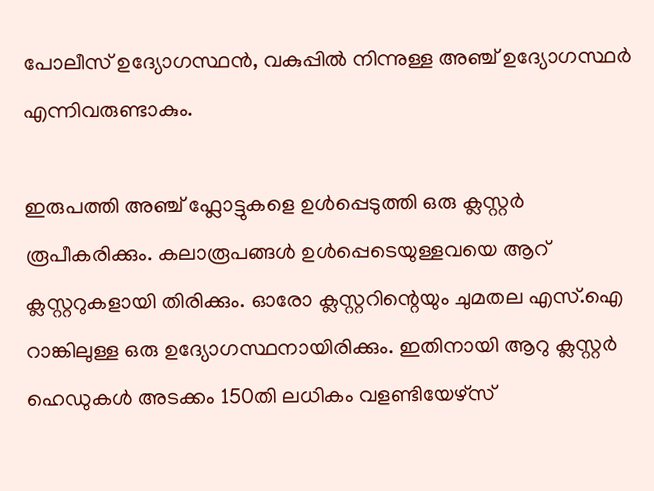പോലീസ് ഉദ്യോഗസ്ഥൻ, വകുപ്പിൽ നിന്നുള്ള അഞ്ച് ഉദ്യോഗസ്ഥർ എന്നിവരുണ്ടാകും.

ഇരുപത്തി അഞ്ച് ഫ്ലോ‌ട്ടുകളെ ഉൾപ്പെ‌ടുത്തി ഒരു ക്ലസ്റ്റർ രൂപീകരിക്കും. കലാരൂപങ്ങൾ ഉൾപ്പെടെയുള്ളവയെ ആറ് ക്ലസ്റ്ററുകളായി തിരിക്കും. ഓരോ ക്ലസ്റ്ററിന്റെയും ചുമതല എസ്.ഐ റാങ്കിലുള്ള ഒരു ഉദ്യോഗസ്ഥനായിരിക്കും. ഇതിനായി ആറു ക്ലസ്റ്റർ ഹെഡുകൾ അടക്കം 150തി ലധികം വളണ്ടിയേഴ്‌സ്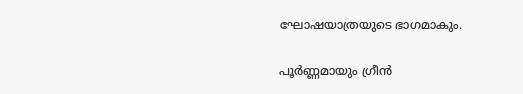ഘോഷയാത്രയുടെ ഭാഗമാകും.

പൂർണ്ണമായും ഗ്രീൻ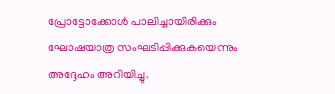പ്രോട്ടോക്കോൾ പാലിച്ചായിരിക്കും ഘോഷയാത്ര സംഘടിപ്പിക്കുകയെന്നും അദ്ദേഹം അറിയിച്ചു.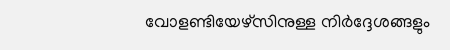വോളണ്ടിയേഴ്സിനുള്ള നിർദ്ദേശങ്ങളും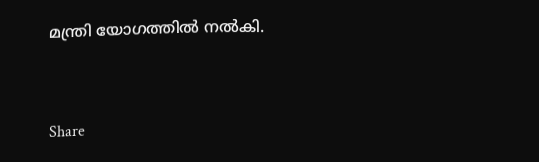മന്ത്രി യോഗത്തിൽ നൽകി.



Share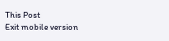This Post
Exit mobile version